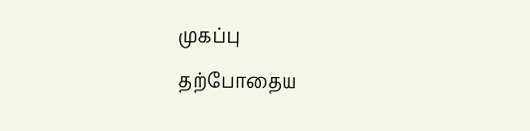முகப்பு
தற்போதைய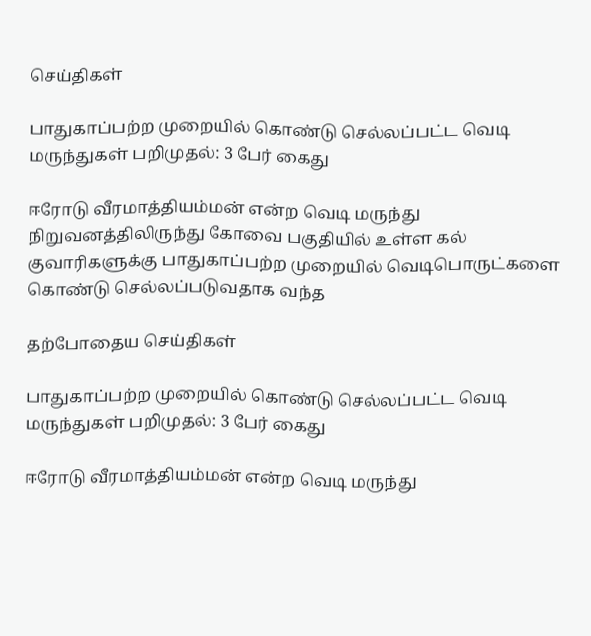செய்திகள்

பாதுகாப்பற்ற முறையில் கொண்டு செல்லப்பட்ட வெடி மருந்துகள் பறிமுதல்: 3 பேர் கைது

ஈரோடு வீரமாத்தியம்மன் என்ற வெடி மருந்து நிறுவனத்திலிருந்து கோவை பகுதியில் உள்ள கல் குவாரிகளுக்கு பாதுகாப்பற்ற முறையில் வெடிபொருட்களை கொண்டு செல்லப்படுவதாக வந்த

தற்போதைய செய்திகள்

பாதுகாப்பற்ற முறையில் கொண்டு செல்லப்பட்ட வெடி மருந்துகள் பறிமுதல்: 3 பேர் கைது

ஈரோடு வீரமாத்தியம்மன் என்ற வெடி மருந்து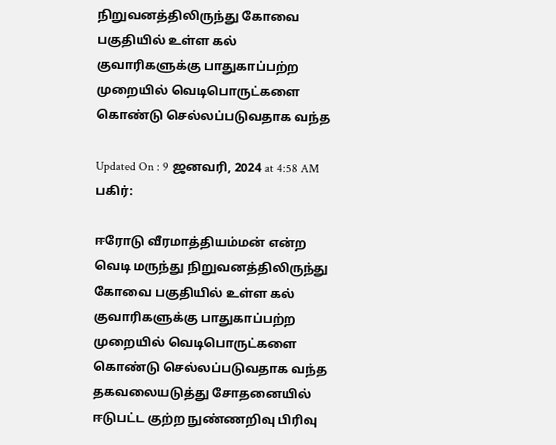நிறுவனத்திலிருந்து கோவை பகுதியில் உள்ள கல் குவாரிகளுக்கு பாதுகாப்பற்ற முறையில் வெடிபொருட்களை கொண்டு செல்லப்படுவதாக வந்த

Updated On : 9 ஜனவரி, 2024 at 4:58 AM
பகிர்:

ஈரோடு வீரமாத்தியம்மன் என்ற வெடி மருந்து நிறுவனத்திலிருந்து கோவை பகுதியில் உள்ள கல் குவாரிகளுக்கு பாதுகாப்பற்ற முறையில் வெடிபொருட்களை கொண்டு செல்லப்படுவதாக வந்த தகவலையடுத்து சோதனையில் ஈடுபட்ட குற்ற நுண்ணறிவு பிரிவு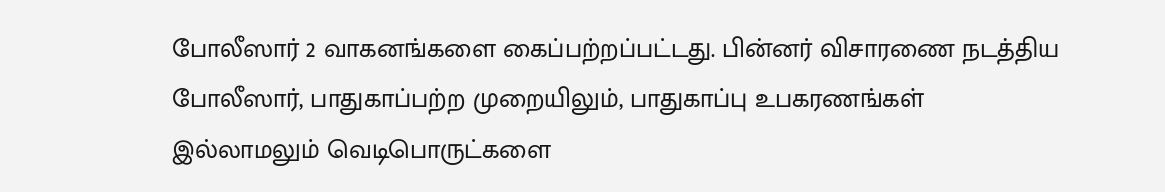போலீஸார் 2 வாகனங்களை கைப்பற்றப்பட்டது. பின்னர் விசாரணை நடத்திய போலீஸார், பாதுகாப்பற்ற முறையிலும், பாதுகாப்பு உபகரணங்கள் இல்லாமலும் வெடிபொருட்களை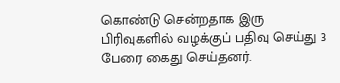கொண்டு சென்றதாக இரு பிரிவுகளில் வழக்குப் பதிவு செய்து 3 பேரை கைது செய்தனர்.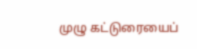முழு கட்டுரையைப்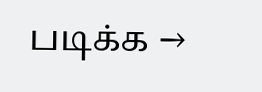படிக்க →